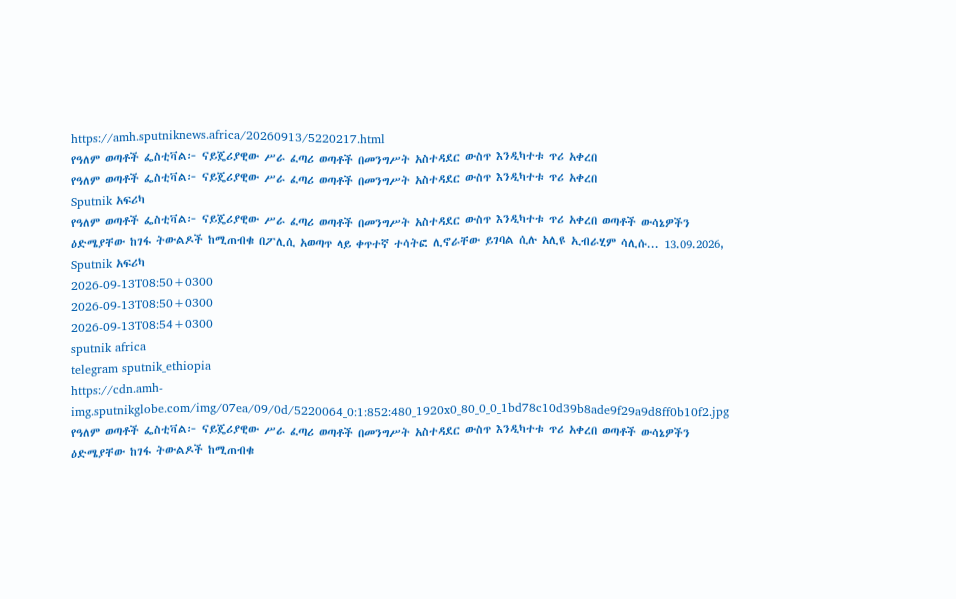https://amh.sputniknews.africa/20260913/5220217.html
የዓለም ወጣቶች ፌስቲቫል፦ ናይጄሪያዊው ሥራ ፈጣሪ ወጣቶች በመንግሥት አስተዳደር ውስጥ እንዲካተቱ ጥሪ አቀረበ
የዓለም ወጣቶች ፌስቲቫል፦ ናይጄሪያዊው ሥራ ፈጣሪ ወጣቶች በመንግሥት አስተዳደር ውስጥ እንዲካተቱ ጥሪ አቀረበ
Sputnik አፍሪካ
የዓለም ወጣቶች ፌስቲቫል፦ ናይጄሪያዊው ሥራ ፈጣሪ ወጣቶች በመንግሥት አስተዳደር ውስጥ እንዲካተቱ ጥሪ አቀረበ ወጣቶች ውሳኔዎችን ዕድሜያቸው ከገፋ ትውልዶች ከሚጠብቁ በፖሊሲ አወጣጥ ላይ ቀጥተኛ ተሳትፎ ሊኖራቸው ይገባል ሲሉ አሊዩ ኢብራሂም ሳሊሱ... 13.09.2026, Sputnik አፍሪካ
2026-09-13T08:50+0300
2026-09-13T08:50+0300
2026-09-13T08:54+0300
sputnik africa
telegram sputnik_ethiopia
https://cdn.amh-img.sputnikglobe.com/img/07ea/09/0d/5220064_0:1:852:480_1920x0_80_0_0_1bd78c10d39b8ade9f29a9d8ff0b10f2.jpg
የዓለም ወጣቶች ፌስቲቫል፦ ናይጄሪያዊው ሥራ ፈጣሪ ወጣቶች በመንግሥት አስተዳደር ውስጥ እንዲካተቱ ጥሪ አቀረበ ወጣቶች ውሳኔዎችን ዕድሜያቸው ከገፋ ትውልዶች ከሚጠብቁ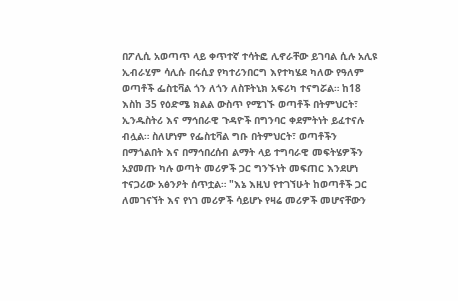በፖሊሲ አወጣጥ ላይ ቀጥተኛ ተሳትፎ ሊኖራቸው ይገባል ሲሉ አሊዩ ኢብራሂም ሳሊሱ በሩሲያ የካተሪንበርግ እየተካሄደ ካለው የዓለም ወጣቶች ፌስቲቫል ጎን ለጎን ለስፑትኒክ አፍሪካ ተናግሯል። ከ18 እስከ 35 የዕድሜ ክልል ውስጥ የሚገኙ ወጣቶች በትምህርት፣ ኢንዱስትሪ እና ማኅበራዊ ጉዳዮች በግንባር ቀደምትነት ይፈተናሉ ብሏል። ስለሆነም የፌስቲቫል ግቡ በትምህርት፣ ወጣቶችን በማጎልበት እና በማኅበረሰብ ልማት ላይ ተግባራዊ መፍትሄዎችን አያመጡ ካሉ ወጣት መሪዎች ጋር ግንኙነት መፍጠር እንደሆነ ተናጋሪው አፅንዖት ሰጥቷል። "እኔ እዚህ የተገኘሁት ከወጣቶች ጋር ለመገናኘት እና የነገ መሪዎች ሳይሆኑ የዛሬ መሪዎች መሆናቸውን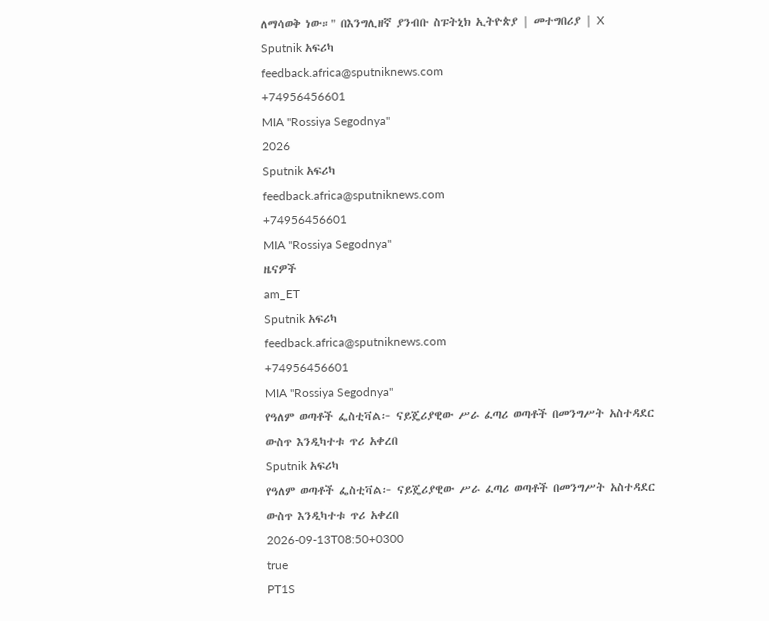ለማሳወቅ ነው።" በእንግሊዘኛ ያንብቡ ስፑትኒክ ኢትዮጵያ | መተግበሪያ | X
Sputnik አፍሪካ
feedback.africa@sputniknews.com
+74956456601
MIA "Rossiya Segodnya"
2026
Sputnik አፍሪካ
feedback.africa@sputniknews.com
+74956456601
MIA "Rossiya Segodnya"
ዜናዎች
am_ET
Sputnik አፍሪካ
feedback.africa@sputniknews.com
+74956456601
MIA "Rossiya Segodnya"
የዓለም ወጣቶች ፌስቲቫል፦ ናይጄሪያዊው ሥራ ፈጣሪ ወጣቶች በመንግሥት አስተዳደር ውስጥ እንዲካተቱ ጥሪ አቀረበ
Sputnik አፍሪካ
የዓለም ወጣቶች ፌስቲቫል፦ ናይጄሪያዊው ሥራ ፈጣሪ ወጣቶች በመንግሥት አስተዳደር ውስጥ እንዲካተቱ ጥሪ አቀረበ
2026-09-13T08:50+0300
true
PT1S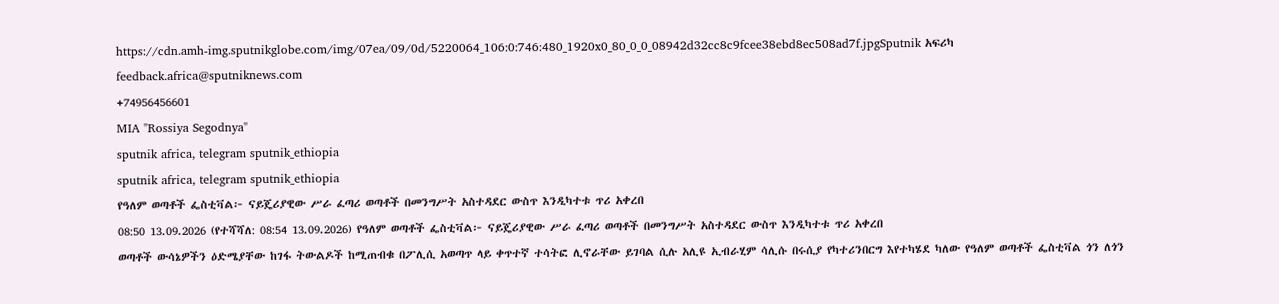https://cdn.amh-img.sputnikglobe.com/img/07ea/09/0d/5220064_106:0:746:480_1920x0_80_0_0_08942d32cc8c9fcee38ebd8ec508ad7f.jpgSputnik አፍሪካ
feedback.africa@sputniknews.com
+74956456601
MIA "Rossiya Segodnya"
sputnik africa, telegram sputnik_ethiopia
sputnik africa, telegram sputnik_ethiopia
የዓለም ወጣቶች ፌስቲቫል፦ ናይጄሪያዊው ሥራ ፈጣሪ ወጣቶች በመንግሥት አስተዳደር ውስጥ እንዲካተቱ ጥሪ አቀረበ
08:50 13.09.2026 (የተሻሻለ: 08:54 13.09.2026) የዓለም ወጣቶች ፌስቲቫል፦ ናይጄሪያዊው ሥራ ፈጣሪ ወጣቶች በመንግሥት አስተዳደር ውስጥ እንዲካተቱ ጥሪ አቀረበ
ወጣቶች ውሳኔዎችን ዕድሜያቸው ከገፋ ትውልዶች ከሚጠብቁ በፖሊሲ አወጣጥ ላይ ቀጥተኛ ተሳትፎ ሊኖራቸው ይገባል ሲሉ አሊዩ ኢብራሂም ሳሊሱ በሩሲያ የካተሪንበርግ እየተካሄደ ካለው የዓለም ወጣቶች ፌስቲቫል ጎን ለጎን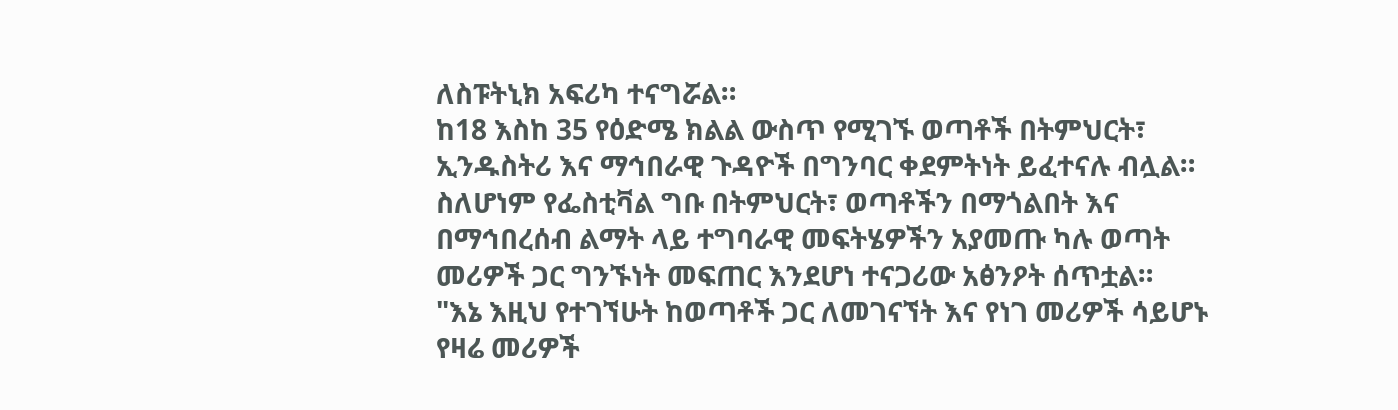ለስፑትኒክ አፍሪካ ተናግሯል።
ከ18 እስከ 35 የዕድሜ ክልል ውስጥ የሚገኙ ወጣቶች በትምህርት፣ ኢንዱስትሪ እና ማኅበራዊ ጉዳዮች በግንባር ቀደምትነት ይፈተናሉ ብሏል።
ስለሆነም የፌስቲቫል ግቡ በትምህርት፣ ወጣቶችን በማጎልበት እና በማኅበረሰብ ልማት ላይ ተግባራዊ መፍትሄዎችን አያመጡ ካሉ ወጣት መሪዎች ጋር ግንኙነት መፍጠር እንደሆነ ተናጋሪው አፅንዖት ሰጥቷል።
"እኔ እዚህ የተገኘሁት ከወጣቶች ጋር ለመገናኘት እና የነገ መሪዎች ሳይሆኑ የዛሬ መሪዎች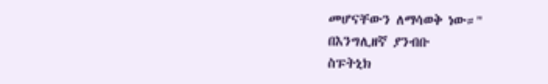መሆናቸውን ለማሳወቅ ነው።"
በእንግሊዘኛ ያንብቡ
ስፑትኒክ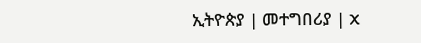ኢትዮጵያ | መተግበሪያ | X